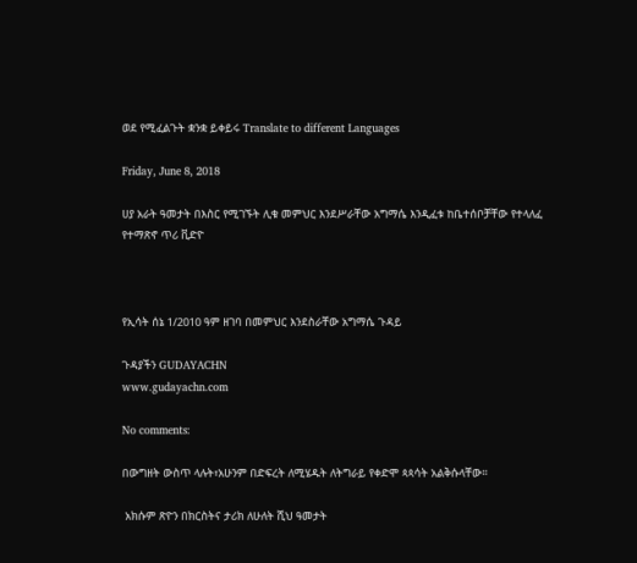ወደ የሚፈልጉት ቋንቋ ይቀይሩ Translate to different Languages

Friday, June 8, 2018

ሀያ አራት ዓመታት በእስር የሚገኙት ሊቁ መምህር እንደሥራቸው አግማሴ እንዲፈቱ ከቤተሰቦቻቸው የተላለፈ የተማጽኖ ጥሪ ቪድዮ



የኢሳት ሰኔ 1/2010 ዓም ዘገባ በመምህር እንደስራቸው አግማሴ ጉዳይ

ጉዳያችን GUDAYACHN
www.gudayachn.com

No comments:

በውግዘት ውስጥ ላሉት፣አሁንም በድፍረት ለሚሄዱት ለትግራይ የቀድሞ ጳጳሳት አልቅሱላቸው።

 አክሱም ጽዮን በክርስትና ታሪክ ለሁለት ሺህ ዓመታት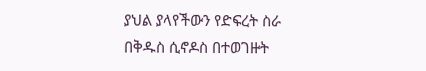ያህል ያላየችውን የድፍረት ስራ በቅዱስ ሲኖዶስ በተወገዙት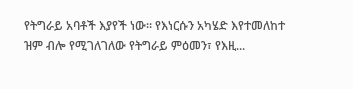የትግራይ አባቶች እያየች ነው። የእነርሱን አካሄድ እየተመለከተ ዝም ብሎ የሚገለገለው የትግራይ ምዕመን፣ የእዚ...